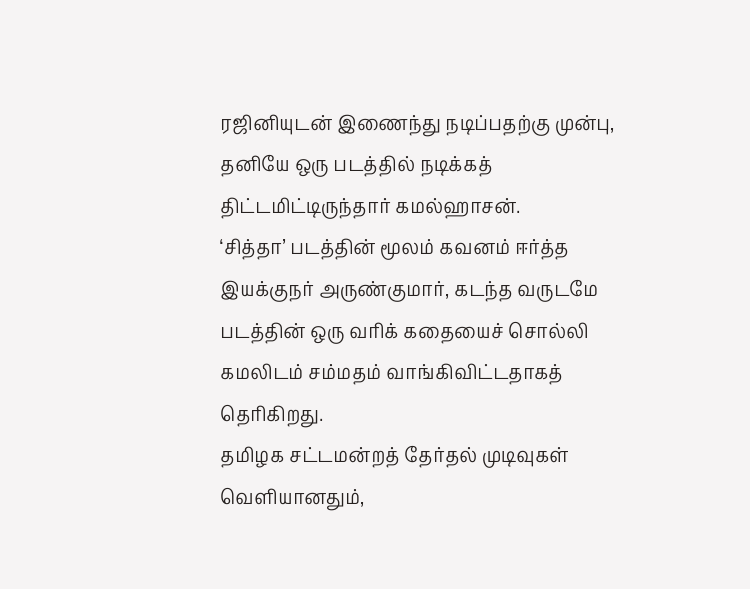ரஜினியுடன் இணைந்து நடிப்பதற்கு முன்பு, தனியே ஒரு படத்தில் நடிக்கத் திட்டமிட்டிருந்தார் கமல்ஹாசன்.
‘சித்தா’ படத்தின் மூலம் கவனம் ஈர்த்த இயக்குநர் அருண்குமார், கடந்த வருடமே படத்தின் ஒரு வரிக் கதையைச் சொல்லி கமலிடம் சம்மதம் வாங்கிவிட்டதாகத் தெரிகிறது.
தமிழக சட்டமன்றத் தேர்தல் முடிவுகள் வெளியானதும்,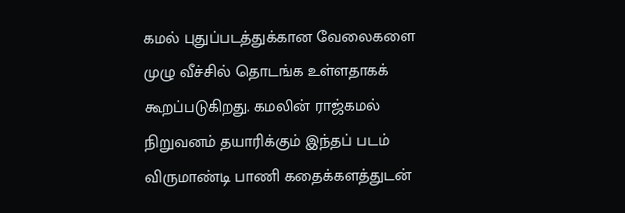கமல் புதுப்படத்துக்கான வேலைகளை முழு வீச்சில் தொடங்க உள்ளதாகக் கூறப்படுகிறது. கமலின் ராஜ்கமல் நிறுவனம் தயாரிக்கும் இந்தப் படம் விருமாண்டி பாணி கதைக்களத்துடன்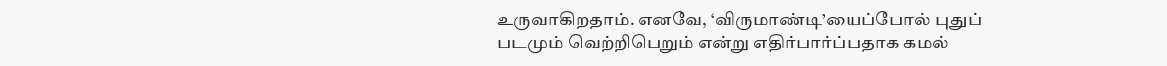உருவாகிறதாம். எனவே, ‘விருமாண்டி’யைப்போல் புதுப் படமும் வெற்றிபெறும் என்று எதிர்பார்ப்பதாக கமல்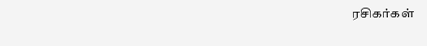ரசிகர்கள்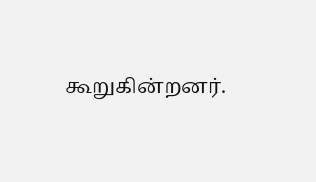கூறுகின்றனர்.